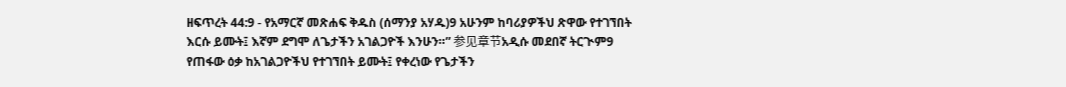ዘፍጥረት 44:9 - የአማርኛ መጽሐፍ ቅዱስ (ሰማንያ አሃዱ)9 አሁንም ከባሪያዎችህ ጽዋው የተገኘበት እርሱ ይሙት፤ እኛም ደግሞ ለጌታችን አገልጋዮች እንሁን።” 参见章节አዲሱ መደበኛ ትርጒም9 የጠፋው ዕቃ ከአገልጋዮችህ የተገኘበት ይሙት፤ የቀረነው የጌታችን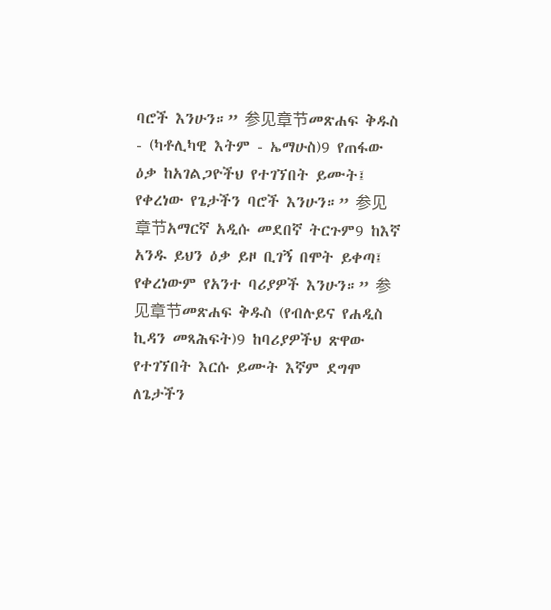ባሮች እንሁን።” 参见章节መጽሐፍ ቅዱስ - (ካቶሊካዊ እትም - ኤማሁስ)9 የጠፋው ዕቃ ከአገልጋዮችህ የተገኘበት ይሙት፤ የቀረነው የጌታችን ባሮች እንሁን።” 参见章节አማርኛ አዲሱ መደበኛ ትርጉም9 ከእኛ አንዱ ይህን ዕቃ ይዞ ቢገኝ በሞት ይቀጣ፤ የቀረነውም የአንተ ባሪያዎች እንሁን።” 参见章节መጽሐፍ ቅዱስ (የብሉይና የሐዲስ ኪዳን መጻሕፍት)9 ከባሪያዎችህ ጽዋው የተገኘበት እርሱ ይሙት እኛም ደግሞ ለጌታችን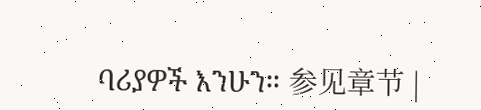ባሪያዎች እንሁን። 参见章节 |